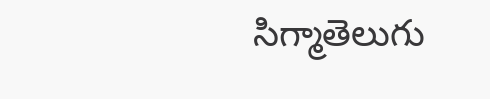సిగ్మాతెలుగు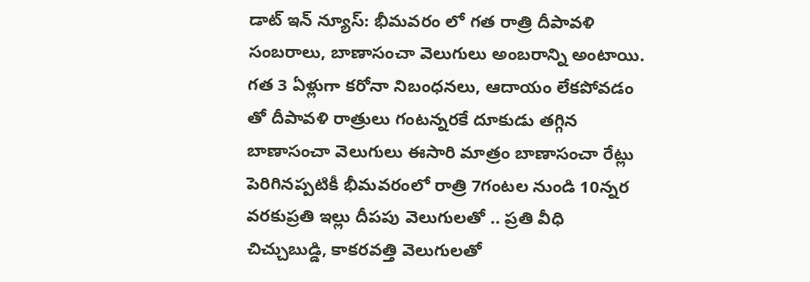డాట్ ఇన్ న్యూస్: భీమవరం లో గత రాత్రి దీపావళి సంబరాలు, బాణాసంచా వెలుగులు అంబరాన్ని అంటాయి. గత 3 ఏళ్లుగా కరోనా నిబంధనలు, ఆదాయం లేకపోవడం తో దీపావళి రాత్రులు గంటన్నరకే దూకుడు తగ్గిన బాణాసంచా వెలుగులు ఈసారి మాత్రం బాణాసంచా రేట్లు పెరిగినప్పటికీ భీమవరంలో రాత్రి 7గంటల నుండి 10న్నర వరకుప్రతి ఇల్లు దీపపు వెలుగులతో .. ప్రతి వీధి చిచ్చుబుడ్డి, కాకరవత్తి వెలుగులతో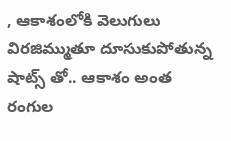, ఆకాశంలోకి వెలుగులు విరజిమ్ముతూ దూసుకుపోతున్న షాట్స్ తో.. ఆకాశం అంత రంగుల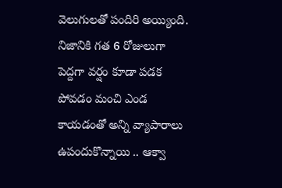వెలుగులతో పందిరి అయ్యింది. నిజానికి గత 6 రోజులుగా పెద్దగా వర్షం కూడా పడక పోవడం మంచి ఎండ కాయడంతో అన్ని వ్యాపారాలు ఉపందుకొన్నాయి .. ఆక్వా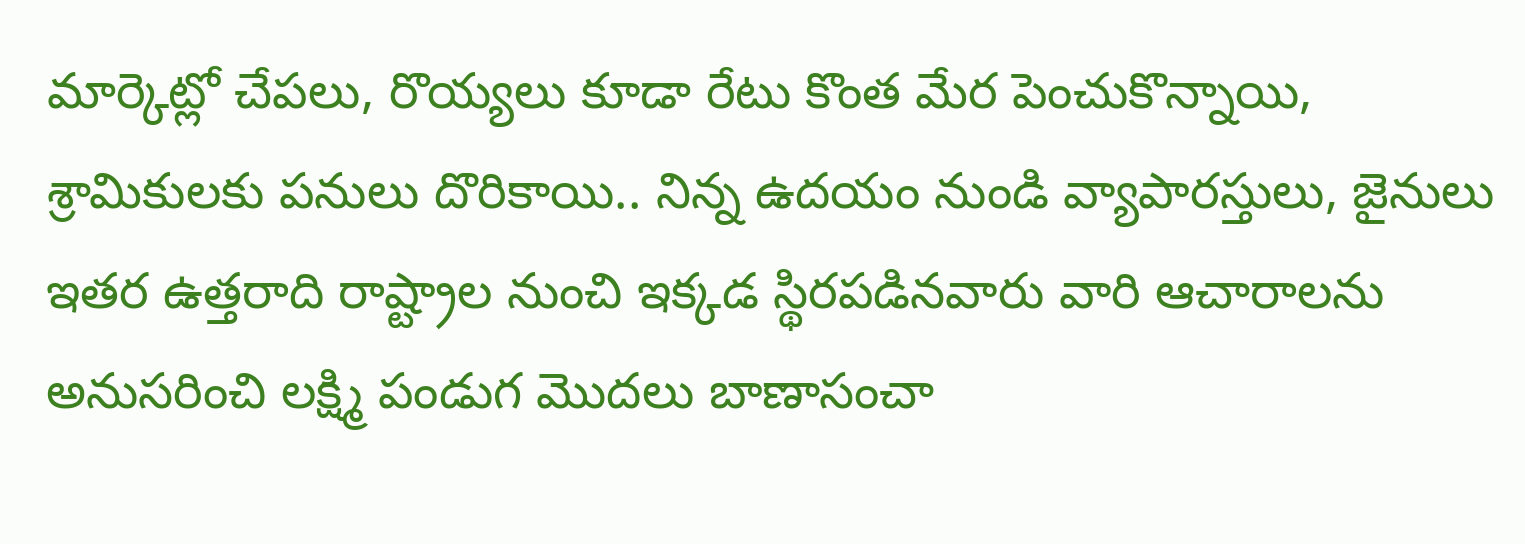మార్కెట్లో చేపలు, రొయ్యలు కూడా రేటు కొంత మేర పెంచుకొన్నాయి, శ్రామికులకు పనులు దొరికాయి.. నిన్న ఉదయం నుండి వ్యాపారస్తులు, జైనులు ఇతర ఉత్తరాది రాష్ట్రాల నుంచి ఇక్కడ స్థిరపడినవారు వారి ఆచారాలను అనుసరించి లక్ష్మి పండుగ మొదలు బాణాసంచా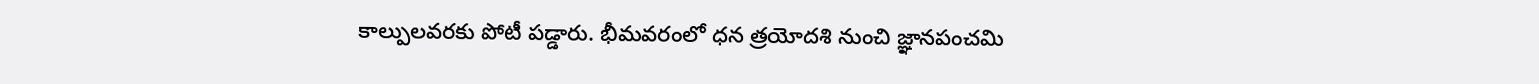కాల్పులవరకు పోటీ పడ్డారు. భీమవరంలో ధన త్రయోదశి నుంచి జ్ఞానపంచమి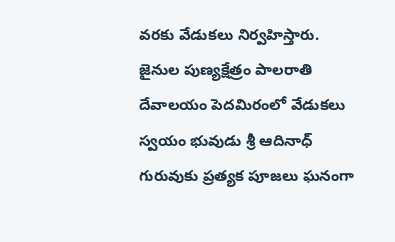వరకు వేడుకలు నిర్వహిస్తారు. జైనుల పుణ్యక్షేత్రం పాలరాతి దేవాలయం పెదమిరంలో వేడుకలు స్వయం భువుడు శ్రీ ఆదినాధ్ గురువుకు ప్రత్యక పూజలు ఘనంగా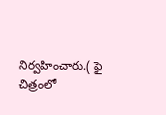నిర్వహించారు.( ఫై చిత్రంలో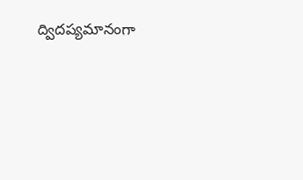ద్విదప్యమానంగా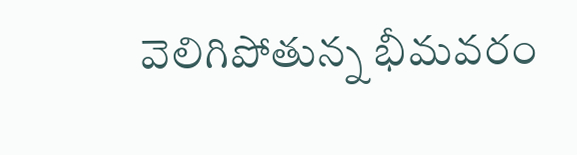వెలిగిపోతున్న భీమవరం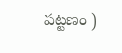పట్టణం )